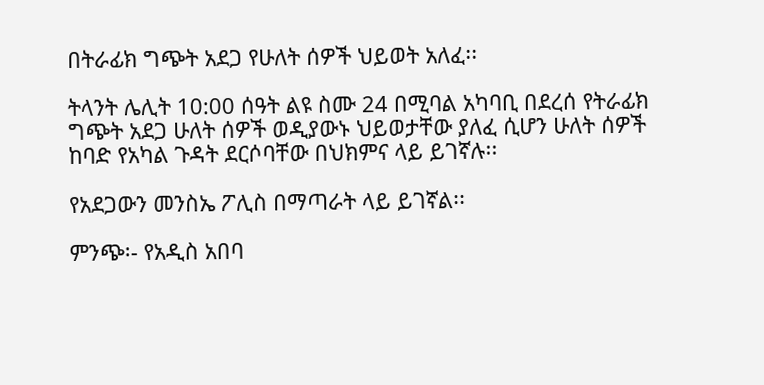በትራፊክ ግጭት አደጋ የሁለት ሰዎች ህይወት አለፈ፡፡

ትላንት ሌሊት 10:00 ሰዓት ልዩ ስሙ 24 በሚባል አካባቢ በደረሰ የትራፊክ ግጭት አደጋ ሁለት ሰዎች ወዲያውኑ ህይወታቸው ያለፈ ሲሆን ሁለት ሰዎች ከባድ የአካል ጉዳት ደርሶባቸው በህክምና ላይ ይገኛሉ፡፡

የአደጋውን መንስኤ ፖሊስ በማጣራት ላይ ይገኛል፡፡

ምንጭ፡- የአዲስ አበባ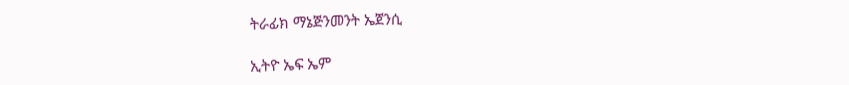ትራፊክ ማኔጅንመንት ኤጀንሲ

ኢትዮ ኤፍ ኤም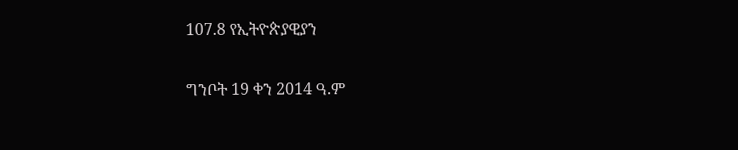107.8 የኢትዮጵያዊያን

ግንቦት 19 ቀን 2014 ዓ.ም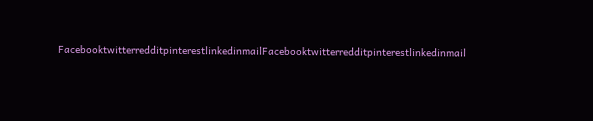FacebooktwitterredditpinterestlinkedinmailFacebooktwitterredditpinterestlinkedinmail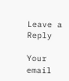Leave a Reply

Your email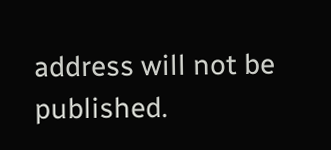address will not be published.